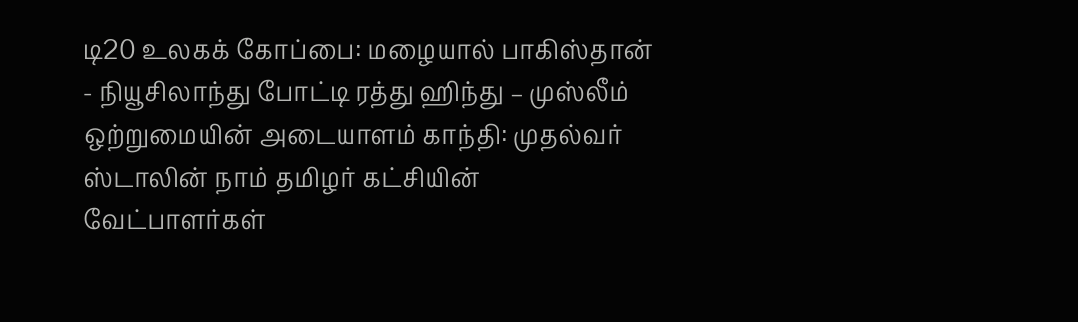டி20 உலகக் கோப்பை: மழையால் பாகிஸ்தான் - நியூசிலாந்து போட்டி ரத்து ஹிந்து – முஸ்லீம் ஒற்றுமையின் அடையாளம் காந்தி: முதல்வர் ஸ்டாலின் நாம் தமிழர் கட்சியின் வேட்பாளர்கள்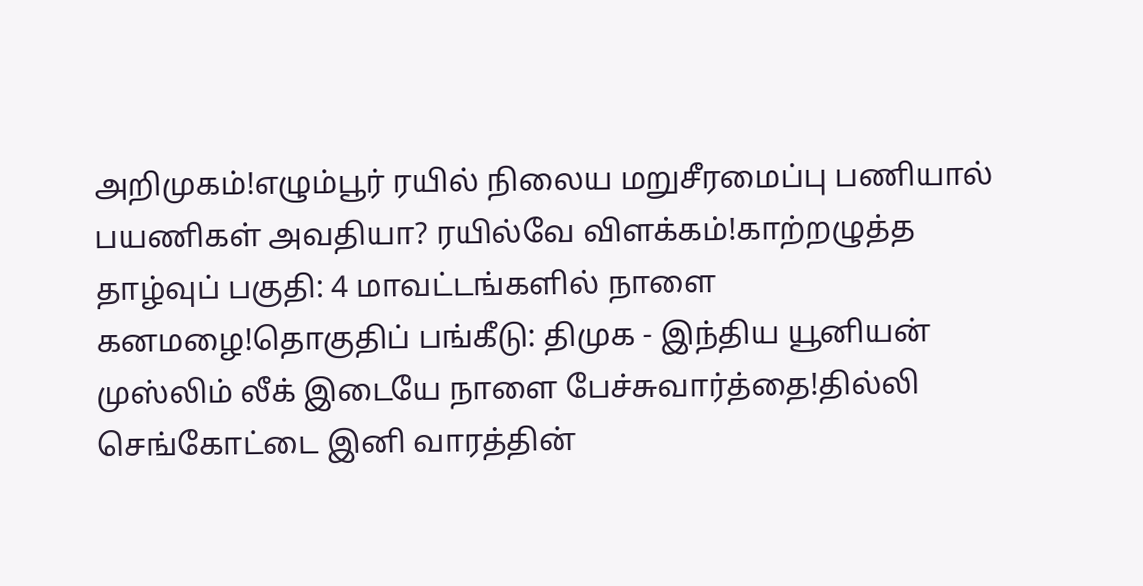அறிமுகம்!எழும்பூர் ரயில் நிலைய மறுசீரமைப்பு பணியால் பயணிகள் அவதியா? ரயில்வே விளக்கம்!காற்றழுத்த தாழ்வுப் பகுதி: 4 மாவட்டங்களில் நாளை கனமழை!தொகுதிப் பங்கீடு: திமுக - இந்திய யூனியன் முஸ்லிம் லீக் இடையே நாளை பேச்சுவார்த்தை!தில்லி செங்கோட்டை இனி வாரத்தின்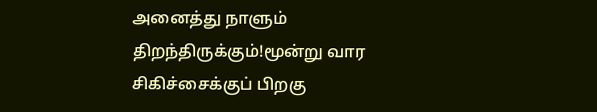அனைத்து நாளும் திறந்திருக்கும்!மூன்று வார சிகிச்சைக்குப் பிறகு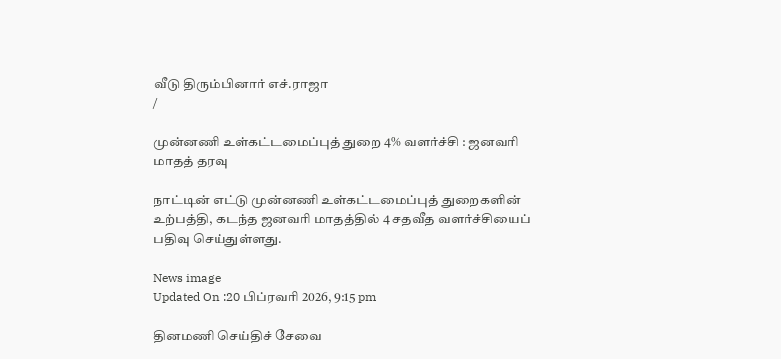வீடு திரும்பினார் எச்.ராஜா
/

முன்னணி உள்கட்டமைப்புத் துறை 4% வளர்ச்சி : ஜனவரி மாதத் தரவு

நாட்டின் எட்டு முன்னணி உள்கட்டமைப்புத் துறைகளின் உற்பத்தி, கடந்த ஜனவரி மாதத்தில் 4 சதவீத வளர்ச்சியைப் பதிவு செய்துள்ளது.

News image
Updated On :20 பிப்ரவரி 2026, 9:15 pm

தினமணி செய்திச் சேவை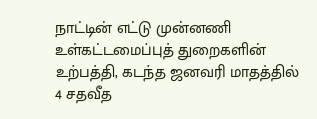நாட்டின் எட்டு முன்னணி உள்கட்டமைப்புத் துறைகளின் உற்பத்தி, கடந்த ஜனவரி மாதத்தில் 4 சதவீத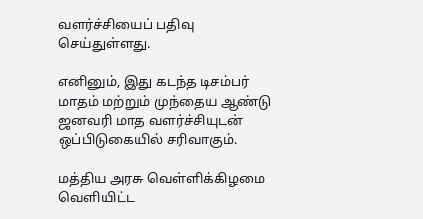வளர்ச்சியைப் பதிவு செய்துள்ளது.

எனினும், இது கடந்த டிசம்பர் மாதம் மற்றும் முந்தைய ஆண்டு ஜனவரி மாத வளர்ச்சியுடன் ஒப்பிடுகையில் சரிவாகும்.

மத்திய அரசு வெள்ளிக்கிழமை வெளியிட்ட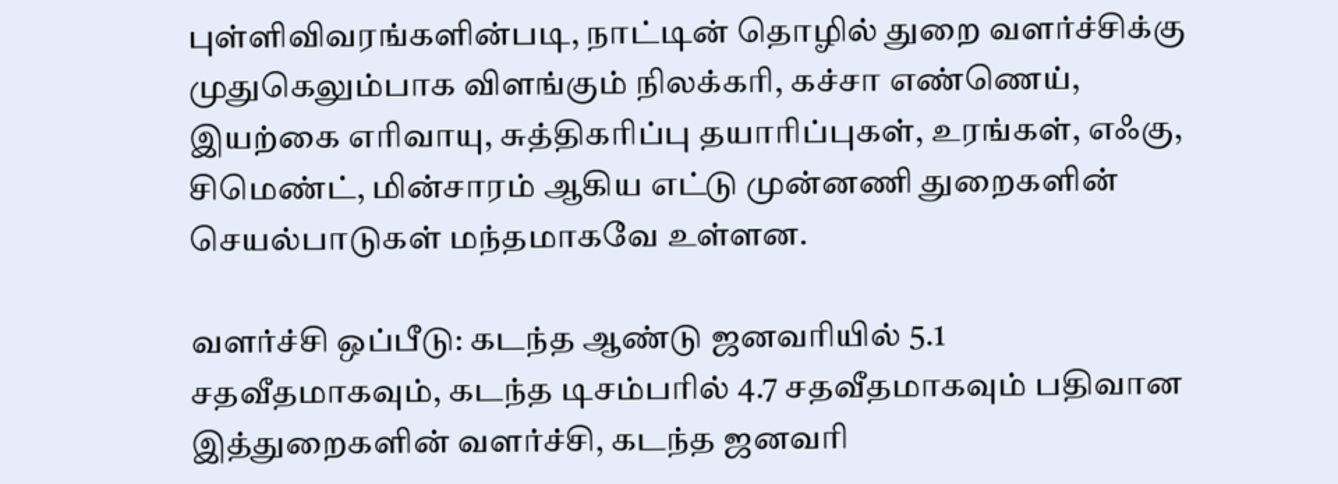புள்ளிவிவரங்களின்படி, நாட்டின் தொழில் துறை வளர்ச்சிக்கு முதுகெலும்பாக விளங்கும் நிலக்கரி, கச்சா எண்ணெய், இயற்கை எரிவாயு, சுத்திகரிப்பு தயாரிப்புகள், உரங்கள், எஃகு, சிமெண்ட், மின்சாரம் ஆகிய எட்டு முன்னணி துறைகளின் செயல்பாடுகள் மந்தமாகவே உள்ளன.

வளர்ச்சி ஒப்பீடு: கடந்த ஆண்டு ஜனவரியில் 5.1 சதவீதமாகவும், கடந்த டிசம்பரில் 4.7 சதவீதமாகவும் பதிவான இத்துறைகளின் வளர்ச்சி, கடந்த ஜனவரி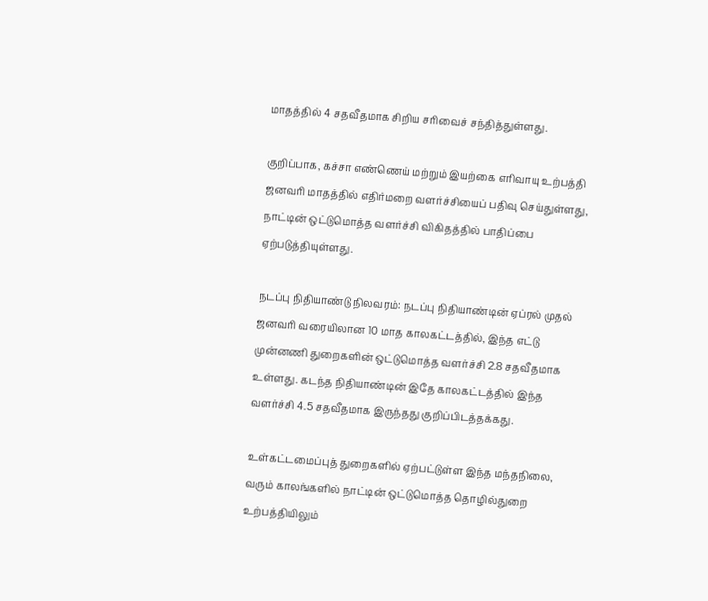மாதத்தில் 4 சதவீதமாக சிறிய சரிவைச் சந்தித்துள்ளது.

குறிப்பாக, கச்சா எண்ணெய் மற்றும் இயற்கை எரிவாயு உற்பத்தி ஜனவரி மாதத்தில் எதிர்மறை வளர்ச்சியைப் பதிவு செய்துள்ளது, நாட்டின் ஒட்டுமொத்த வளர்ச்சி விகிதத்தில் பாதிப்பை ஏற்படுத்தியுள்ளது.

நடப்பு நிதியாண்டு நிலவரம்: நடப்பு நிதியாண்டின் ஏப்ரல் முதல் ஜனவரி வரையிலான 10 மாத காலகட்டத்தில், இந்த எட்டு முன்னணி துறைகளின் ஒட்டுமொத்த வளர்ச்சி 2.8 சதவீதமாக உள்ளது. கடந்த நிதியாண்டின் இதே காலகட்டத்தில் இந்த வளர்ச்சி 4.5 சதவீதமாக இருந்தது குறிப்பிடத்தக்கது.

உள்கட்டமைப்புத் துறைகளில் ஏற்பட்டுள்ள இந்த மந்தநிலை, வரும் காலங்களில் நாட்டின் ஒட்டுமொத்த தொழில்துறை உற்பத்தியிலும்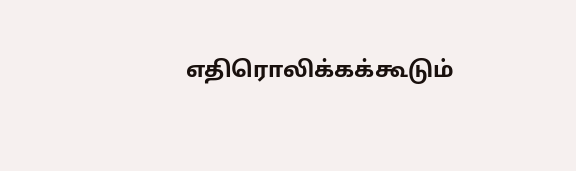எதிரொலிக்கக்கூடும்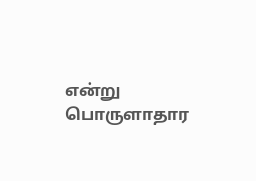என்று பொருளாதார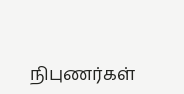நிபுணர்கள்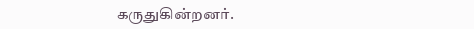கருதுகின்றனர்.